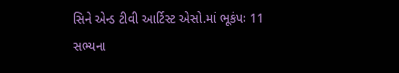સિને એન્ડ ટીવી આર્ટિસ્ટ એસો.માં ભૂકંપઃ 11 સભ્યના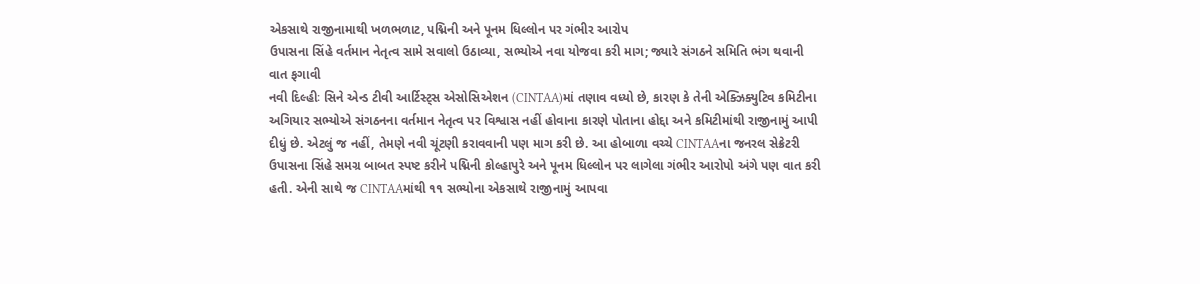એકસાથે રાજીનામાથી ખળભળાટ, પદ્મિની અને પૂનમ ધિલ્લોન પર ગંભીર આરોપ
ઉપાસના સિંહે વર્તમાન નેતૃત્વ સામે સવાલો ઉઠાવ્યા, સભ્યોએ નવા યોજવા કરી માગ; જ્યારે સંગઠને સમિતિ ભંગ થવાની વાત ફગાવી
નવી દિલ્હીઃ સિને એન્ડ ટીવી આર્ટિસ્ટ્સ એસોસિએશન (CINTAA)માં તણાવ વધ્યો છે, કારણ કે તેની એક્ઝિક્યુટિવ કમિટીના અગિયાર સભ્યોએ સંગઠનના વર્તમાન નેતૃત્વ પર વિશ્વાસ નહીં હોવાના કારણે પોતાના હોદ્દા અને કમિટીમાંથી રાજીનામું આપી દીધું છે. એટલું જ નહીં, તેમણે નવી ચૂંટણી કરાવવાની પણ માગ કરી છે. આ હોબાળા વચ્ચે CINTAAના જનરલ સેક્રેટરી ઉપાસના સિંહે સમગ્ર બાબત સ્પષ્ટ કરીને પદ્મિની કોલ્હાપુરે અને પૂનમ ધિલ્લોન પર લાગેલા ગંભીર આરોપો અંગે પણ વાત કરી હતી. એની સાથે જ CINTAAમાંથી ૧૧ સભ્યોના એકસાથે રાજીનામું આપવા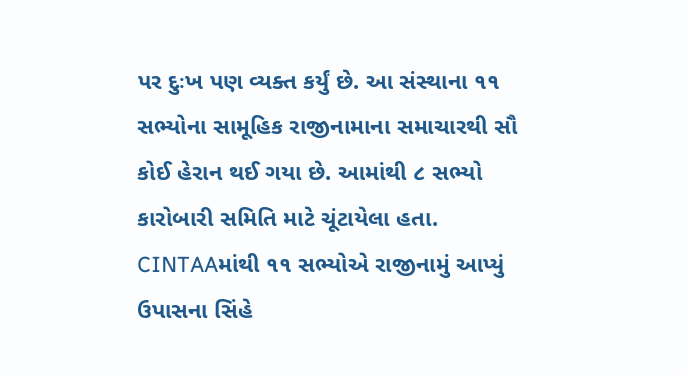પર દુઃખ પણ વ્યક્ત કર્યું છે. આ સંસ્થાના ૧૧ સભ્યોના સામૂહિક રાજીનામાના સમાચારથી સૌ કોઈ હેરાન થઈ ગયા છે. આમાંથી ૮ સભ્યો કારોબારી સમિતિ માટે ચૂંટાયેલા હતા.
CINTAAમાંથી ૧૧ સભ્યોએ રાજીનામું આપ્યું
ઉપાસના સિંહે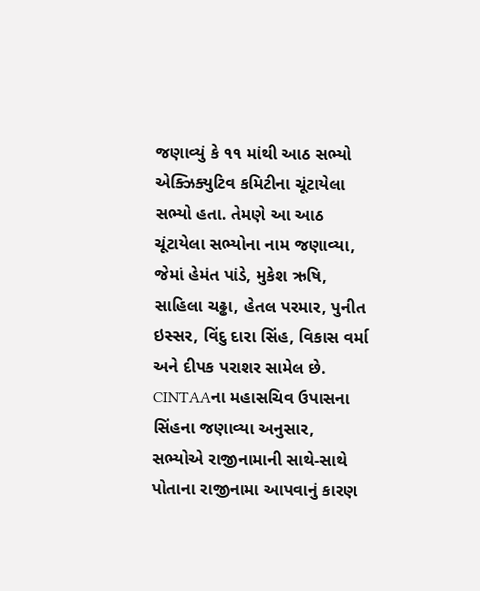જણાવ્યું કે ૧૧ માંથી આઠ સભ્યો એક્ઝિક્યુટિવ કમિટીના ચૂંટાયેલા સભ્યો હતા. તેમણે આ આઠ ચૂંટાયેલા સભ્યોના નામ જણાવ્યા, જેમાં હેમંત પાંડે, મુકેશ ઋષિ, સાહિલા ચઢ્ઢા, હેતલ પરમાર, પુનીત ઇસ્સર, વિંદુ દારા સિંહ, વિકાસ વર્મા અને દીપક પરાશર સામેલ છે. CINTAAના મહાસચિવ ઉપાસના સિંહના જણાવ્યા અનુસાર, સભ્યોએ રાજીનામાની સાથે-સાથે પોતાના રાજીનામા આપવાનું કારણ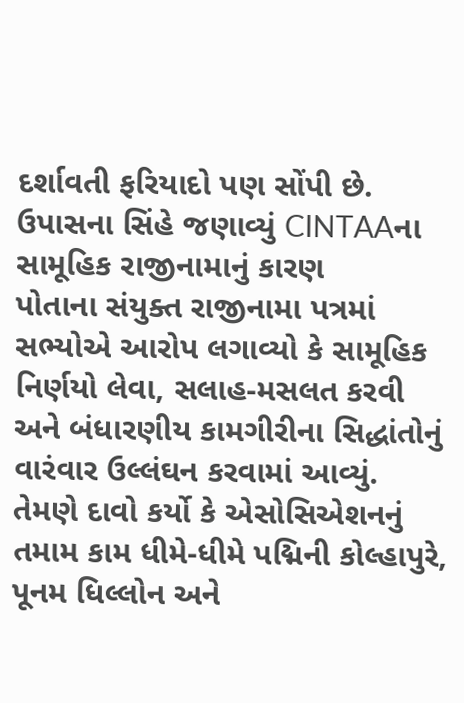દર્શાવતી ફરિયાદો પણ સોંપી છે.
ઉપાસના સિંહે જણાવ્યું CINTAAના સામૂહિક રાજીનામાનું કારણ
પોતાના સંયુક્ત રાજીનામા પત્રમાં સભ્યોએ આરોપ લગાવ્યો કે સામૂહિક નિર્ણયો લેવા, સલાહ-મસલત કરવી અને બંધારણીય કામગીરીના સિદ્ધાંતોનું વારંવાર ઉલ્લંઘન કરવામાં આવ્યું. તેમણે દાવો કર્યો કે એસોસિએશનનું તમામ કામ ધીમે-ધીમે પદ્મિની કોલ્હાપુરે, પૂનમ ધિલ્લોન અને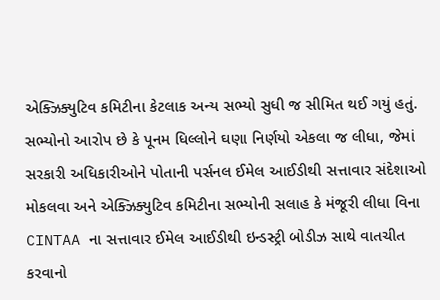એક્ઝિક્યુટિવ કમિટીના કેટલાક અન્ય સભ્યો સુધી જ સીમિત થઈ ગયું હતું.
સભ્યોનો આરોપ છે કે પૂનમ ધિલ્લોને ઘણા નિર્ણયો એકલા જ લીધા, જેમાં સરકારી અધિકારીઓને પોતાની પર્સનલ ઈમેલ આઈડીથી સત્તાવાર સંદેશાઓ મોકલવા અને એક્ઝિક્યુટિવ કમિટીના સભ્યોની સલાહ કે મંજૂરી લીધા વિના CINTAA ના સત્તાવાર ઈમેલ આઈડીથી ઇન્ડસ્ટ્રી બોડીઝ સાથે વાતચીત કરવાનો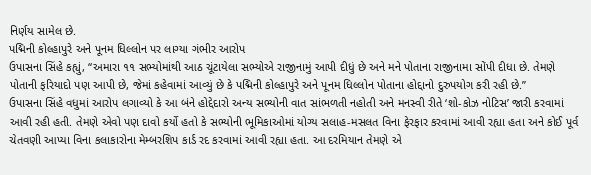નિર્ણય સામેલ છે.
પદ્મિની કોલ્હાપુરે અને પૂનમ ધિલ્લોન પર લાગ્યા ગંભીર આરોપ
ઉપાસના સિંહે કહ્યું, “અમારા ૧૧ સભ્યોમાંથી આઠ ચૂંટાયેલા સભ્યોએ રાજીનામું આપી દીધું છે અને મને પોતાના રાજીનામા સોંપી દીધા છે. તેમણે પોતાની ફરિયાદો પણ આપી છે, જેમાં કહેવામાં આવ્યું છે કે પદ્મિની કોલ્હાપુરે અને પૂનમ ધિલ્લોન પોતાના હોદ્દાનો દુરુપયોગ કરી રહી છે.”
ઉપાસના સિંહે વધુમાં આરોપ લગાવ્યો કે આ બંને હોદ્દેદારો અન્ય સભ્યોની વાત સાંભળતી નહોતી અને મનસ્વી રીતે ‘શો-કોઝ નોટિસ’ જારી કરવામાં આવી રહી હતી. તેમણે એવો પણ દાવો કર્યો હતો કે સભ્યોની ભૂમિકાઓમાં યોગ્ય સલાહ-મસલત વિના ફેરફાર કરવામાં આવી રહ્યા હતા અને કોઈ પૂર્વ ચેતવણી આપ્યા વિના કલાકારોના મેમ્બરશિપ કાર્ડ રદ કરવામાં આવી રહ્યા હતા. આ દરમિયાન તેમણે એ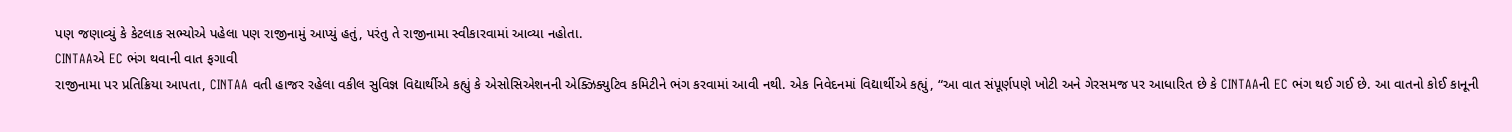પણ જણાવ્યું કે કેટલાક સભ્યોએ પહેલા પણ રાજીનામું આપ્યું હતું, પરંતુ તે રાજીનામા સ્વીકારવામાં આવ્યા નહોતા.
CINTAAએ EC ભંગ થવાની વાત ફગાવી
રાજીનામા પર પ્રતિક્રિયા આપતા, CINTAA વતી હાજર રહેલા વકીલ સુવિજ્ઞ વિદ્યાર્થીએ કહ્યું કે એસોસિએશનની એક્ઝિક્યુટિવ કમિટીને ભંગ કરવામાં આવી નથી. એક નિવેદનમાં વિદ્યાર્થીએ કહ્યું, “આ વાત સંપૂર્ણપણે ખોટી અને ગેરસમજ પર આધારિત છે કે CINTAAની EC ભંગ થઈ ગઈ છે. આ વાતનો કોઈ કાનૂની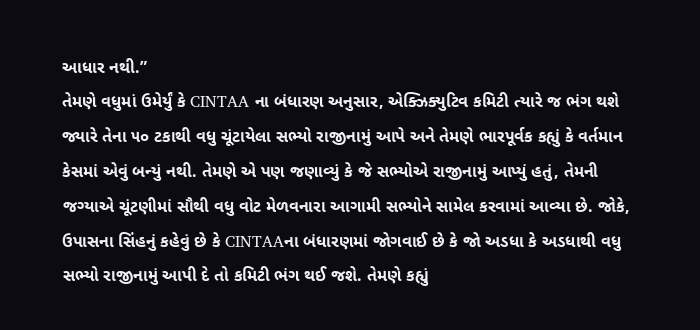આધાર નથી.”
તેમણે વધુમાં ઉમેર્યું કે CINTAA ના બંધારણ અનુસાર, એક્ઝિક્યુટિવ કમિટી ત્યારે જ ભંગ થશે જ્યારે તેના ૫૦ ટકાથી વધુ ચૂંટાયેલા સભ્યો રાજીનામું આપે અને તેમણે ભારપૂર્વક કહ્યું કે વર્તમાન કેસમાં એવું બન્યું નથી. તેમણે એ પણ જણાવ્યું કે જે સભ્યોએ રાજીનામું આપ્યું હતું, તેમની જગ્યાએ ચૂંટણીમાં સૌથી વધુ વોટ મેળવનારા આગામી સભ્યોને સામેલ કરવામાં આવ્યા છે. જોકે, ઉપાસના સિંહનું કહેવું છે કે CINTAAના બંધારણમાં જોગવાઈ છે કે જો અડધા કે અડધાથી વધુ સભ્યો રાજીનામું આપી દે તો કમિટી ભંગ થઈ જશે. તેમણે કહ્યું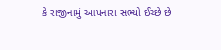કે રાજીનામું આપનારા સભ્યો ઈચ્છે છે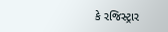કે રજિસ્ટ્રાર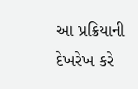આ પ્રક્રિયાની દેખરેખ કરે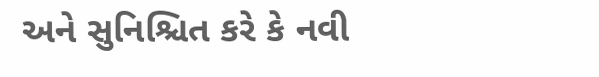અને સુનિશ્ચિત કરે કે નવી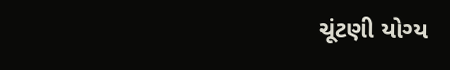ચૂંટણી યોગ્ય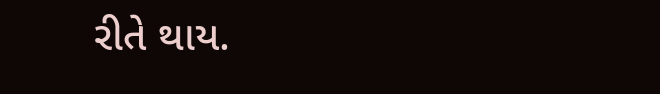રીતે થાય.